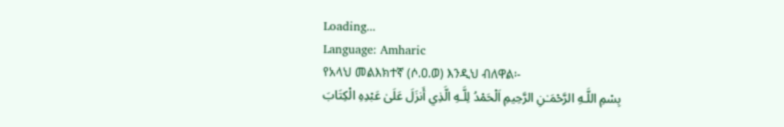Loading...
Language: Amharic
የአላህ መልእክተኛ (ሶ.ዐ.ወ) እንዲህ ብለዋል፡-
بِسْمِ اللَّـهِ الرَّحْمَـٰنِ الرَّحِيمِ اَلْحَمْدُ لِلَّـهِ الَّذِي أَنزَلَ عَلَىٰ عَبْدِهِ الْكِتَابَ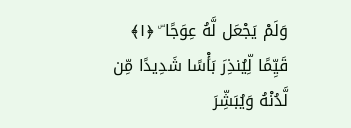وَلَمْ يَجْعَل لَّهُ عِوَجًا ۜ ﴿١﴾ قَيِّمًا لِّيُنذِرَ بَأْسًا شَدِيدًا مِّن لَّدُنْهُ وَيُبَشِّرَ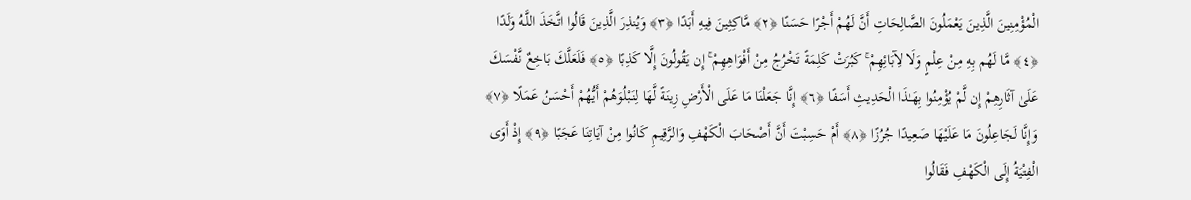الْمُؤْمِنِينَ الَّذِينَ يَعْمَلُونَ الصَّالِحَاتِ أَنَّ لَهُمْ أَجْرًا حَسَنًا ﴿٢﴾ مَّاكِثِينَ فِيهِ أَبَدًا ﴿٣﴾ وَيُنذِرَ الَّذِينَ قَالُوا اتَّخَذَ اللَّـهُ وَلَدًا ﴿٤﴾ مَّا لَهُم بِهِ مِنْ عِلْمٍ وَلَا لِآبَائِهِمْ ۚ كَبُرَتْ كَلِمَةً تَخْرُجُ مِنْ أَفْوَاهِهِمْ ۚ إِن يَقُولُونَ إِلَّا كَذِبًا ﴿٥﴾ فَلَعَلَّكَ بَاخِعٌ نَّفْسَكَ عَلَىٰ آثَارِهِمْ إِن لَّمْ يُؤْمِنُوا بِهَـٰذَا الْحَدِيثِ أَسَفًا ﴿٦﴾ إِنَّا جَعَلْنَا مَا عَلَى الْأَرْضِ زِينَةً لَّهَا لِنَبْلُوَهُمْ أَيُّهُمْ أَحْسَنُ عَمَلًا ﴿٧﴾ وَإِنَّا لَجَاعِلُونَ مَا عَلَيْهَا صَعِيدًا جُرُزًا ﴿٨﴾ أَمْ حَسِبْتَ أَنَّ أَصْحَابَ الْكَهْفِ وَالرَّقِيمِ كَانُوا مِنْ آيَاتِنَا عَجَبًا ﴿٩﴾ إِذْ أَوَى الْفِتْيَةُ إِلَى الْكَهْفِ فَقَالُوا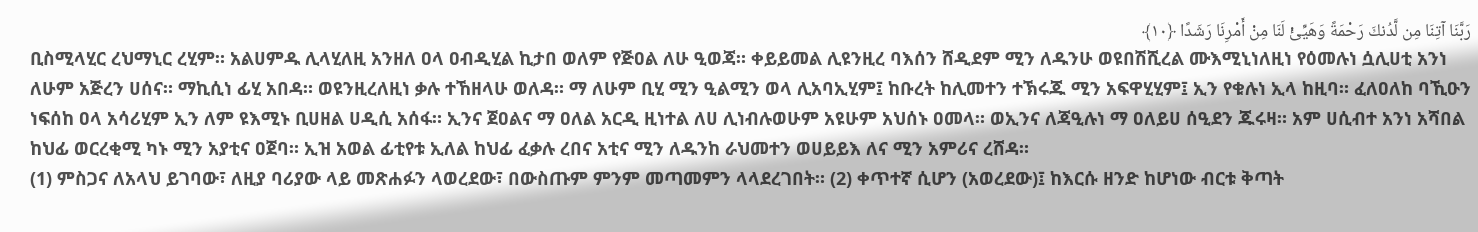رَبَّنَا آتِنَا مِن لَّدُنكَ رَحْمَةً وَهَيِّئْ لَنَا مِنْ أَمْرِنَا رَشَدًا ﴿١٠﴾
ቢስሚላሂር ረህማኒር ረሂም። አልሀምዱ ሊላሂለዚ አንዘለ ዐላ ዐብዲሂል ኪታበ ወለም የጅዐል ለሁ ዒወጃ። ቀይይመል ሊዩንዚረ ባእሰን ሸዲደም ሚን ለዱንሁ ወዩበሽሺረል ሙእሚኒነለዚነ የዕመሉነ ሷሊሀቲ አንነ ለሁም አጅረን ሀሰና። ማኪሲነ ፊሂ አበዳ። ወዩንዚረለዚነ ቃሉ ተኸዘላሁ ወለዳ። ማ ለሁም ቢሂ ሚን ዒልሚን ወላ ሊአባኢሂም፤ ከቡረት ከሊመተን ተኽሩጁ ሚን አፍዋሂሂም፤ ኢን የቁሉነ ኢላ ከዚባ። ፈለዐለከ ባኺዑን ነፍሰከ ዐላ አሳሪሂም ኢን ለም ዩእሚኑ ቢሀዘል ሀዲሲ አሰፋ። ኢንና ጀዐልና ማ ዐለል አርዲ ዚነተል ለሀ ሊነብሉወሁም አዩሁም አህሰኑ ዐመላ። ወኢንና ለጃዒሉነ ማ ዐለይሀ ሰዒደን ጁሩዛ። አም ሀሲብተ አንነ አሻበል ከህፊ ወርረቂሚ ካኑ ሚን አያቲና ዐጀባ። ኢዝ አወል ፊቲየቱ ኢለል ከህፊ ፈቃሉ ረበና አቲና ሚን ለዱንከ ራህመተን ወሀይይእ ለና ሚን አምሪና ረሸዳ።
(1) ምስጋና ለአላህ ይገባው፣ ለዚያ ባሪያው ላይ መጽሐፉን ላወረደው፣ በውስጡም ምንም መጣመምን ላላደረገበት። (2) ቀጥተኛ ሲሆን (አወረደው)፤ ከእርሱ ዘንድ ከሆነው ብርቱ ቅጣት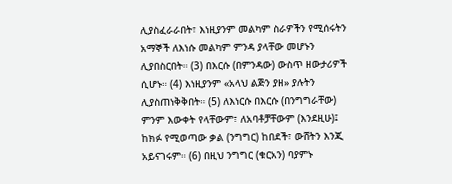ሊያስፈራራበት፣ እነዚያንም መልካም ስራዎችን የሚሰሩትን አማኞች ለእነሱ መልካም ምንዳ ያላቸው መሆኑን ሊያበስርበት። (3) በእርሱ (በምንዳው) ውስጥ ዘውታሪዎች ሲሆኑ። (4) እነዚያንም «አላህ ልጅን ያዘ» ያሉትን ሊያስጠነቅቅበት። (5) ለእነርሱ በእርሱ (በንግግራቸው) ምንም እውቀት የላቸውም፣ ለአባቶቻቸውም (እንደዚሁ)፤ ከክፉ የሚወጣው ቃል (ንግግር) ከበደች፣ ውሸትን እንጂ አይናገሩም። (6) በዚህ ንግግር (ቁርአን) ባያምኑ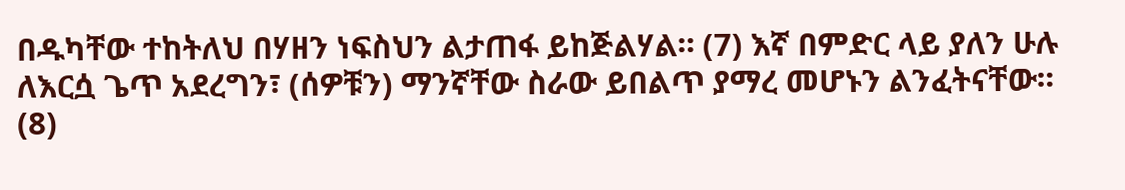በዱካቸው ተከትለህ በሃዘን ነፍስህን ልታጠፋ ይከጅልሃል። (7) እኛ በምድር ላይ ያለን ሁሉ ለእርሷ ጌጥ አደረግን፣ (ሰዎቹን) ማንኛቸው ስራው ይበልጥ ያማረ መሆኑን ልንፈትናቸው። (8)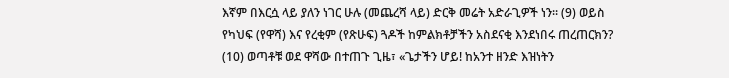እኛም በእርሷ ላይ ያለን ነገር ሁሉ (መጨረሻ ላይ) ድርቅ መሬት አድራጊዎች ነን። (9) ወይስ የካህፍ (የዋሻ) እና የረቂም (የጽሁፍ) ጓዶች ከምልክቶቻችን አስደናቂ እንደነበሩ ጠረጠርክን? (10) ወጣቶቹ ወደ ዋሻው በተጠጉ ጊዜ፣ «ጌታችን ሆይ! ከአንተ ዘንድ እዝነትን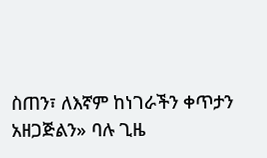ስጠን፣ ለእኛም ከነገራችን ቀጥታን አዘጋጅልን» ባሉ ጊዜ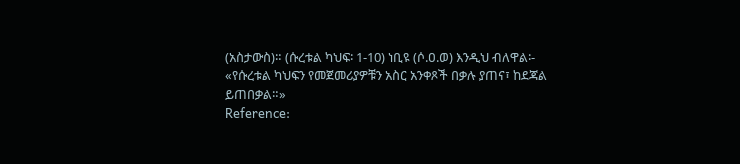(አስታውስ)። (ሱረቱል ካህፍ፡ 1-10) ነቢዩ (ሶ.ዐ.ወ) እንዲህ ብለዋል፡- «የሱረቱል ካህፍን የመጀመሪያዎቹን አስር አንቀጾች በቃሉ ያጠና፣ ከደጃል ይጠበቃል።»
Reference: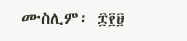ሙስሊም፡ ፰፻፱